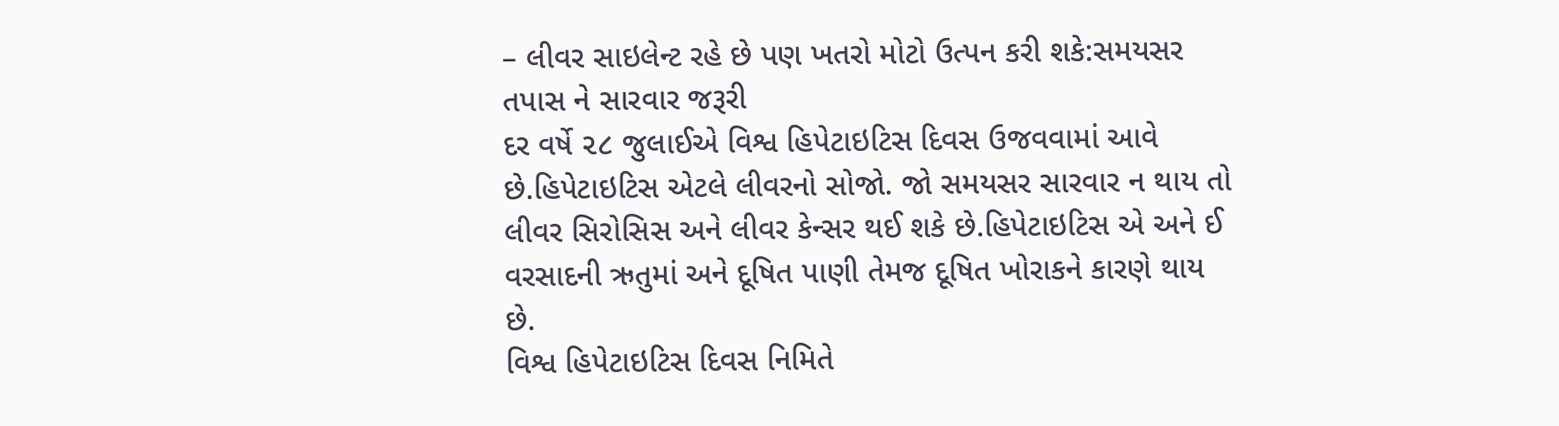– લીવર સાઇલેન્ટ રહે છે પણ ખતરો મોટો ઉત્પન કરી શકે:સમયસર તપાસ ને સારવાર જરૂરી
દર વર્ષે ૨૮ જુલાઈએ વિશ્વ હિપેટાઇટિસ દિવસ ઉજવવામાં આવે છે.હિપેટાઇટિસ એટલે લીવરનો સોજો. જો સમયસર સારવાર ન થાય તો લીવર સિરોસિસ અને લીવર કેન્સર થઈ શકે છે.હિપેટાઇટિસ એ અને ઈ વરસાદની ઋતુમાં અને દૂષિત પાણી તેમજ દૂષિત ખોરાકને કારણે થાય છે.
વિશ્વ હિપેટાઇટિસ દિવસ નિમિતે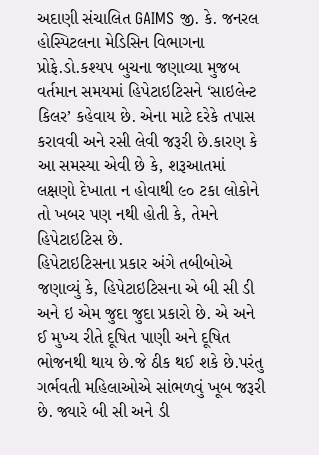અદાણી સંચાલિત GAIMS જી. કે. જનરલ હોસ્પિટલના મેડિસિન વિભાગના પ્રોફે.ડો.કશ્યપ બુચના જણાવ્યા મુજબ વર્તમાન સમયમાં હિપેટાઇટિસને ‘સાઇલેન્ટ કિલર’ કહેવાય છે. એના માટે દરેકે તપાસ કરાવવી અને રસી લેવી જરૂરી છે.કારણ કે આ સમસ્યા એવી છે કે, શરૂઆતમાં લક્ષણો દેખાતા ન હોવાથી ૯૦ ટકા લોકોને તો ખબર પણ નથી હોતી કે, તેમને હિપેટાઇટિસ છે.
હિપેટાઇટિસના પ્રકાર અંગે તબીબોએ જણાવ્યું કે, હિપેટાઇટિસના એ બી સી ડી અને ઇ એમ જુદા જુદા પ્રકારો છે. એ અને ઈ મુખ્ય રીતે દૂષિત પાણી અને દૂષિત ભોજનથી થાય છે.જે ઠીક થઈ શકે છે.પરંતુ ગર્ભવતી મહિલાઓએ સાંભળવું ખૂબ જરૂરી છે. જ્યારે બી સી અને ડી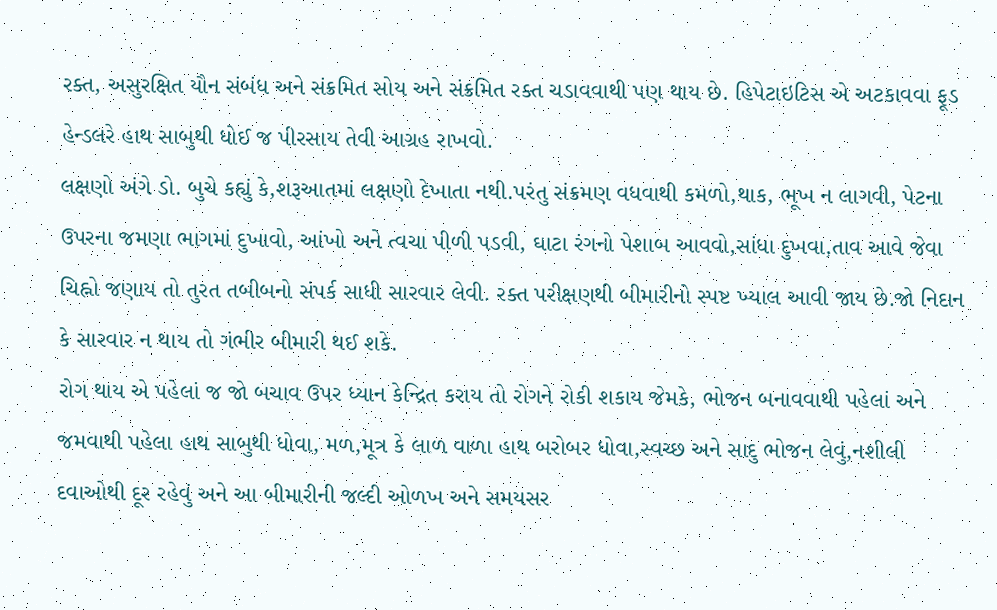રક્ત, અસુરક્ષિત યૌન સંબંધ અને સંક્રમિત સોય અને સંક્રમિત રક્ત ચડાવવાથી પણ થાય છે. હિપેટાઇટિસ એ અટકાવવા ફૂડ હેન્ડલરે હાથ સાબુથી ધોઈ જ પીરસાય તેવી આગ્રહ રાખવો.
લક્ષણો અંગે ડો. બુચે કહ્યું કે,શરૂઆતમાં લક્ષણો દેખાતા નથી.પરંતુ સંક્રમણ વધવાથી કમળો,થાક, ભૂખ ન લાગવી, પેટના ઉપરના જમણા ભાગમાં દુખાવો, આંખો અને ત્વચા પીળી પડવી, ઘાટા રંગનો પેશાબ આવવો,સાંધા દુખવા,તાવ આવે જેવા ચિહ્નો જણાય તો તુરત તબીબનો સંપર્ક સાધી સારવાર લેવી. રક્ત પરીક્ષણથી બીમારીનો સ્પષ્ટ ખ્યાલ આવી જાય છે.જો નિદાન કે સારવાર ન થાય તો ગંભીર બીમારી થઈ શકે.
રોગ થાય એ પહેલાં જ જો બચાવ ઉપર ધ્યાન કેન્દ્રિત કરાય તો રોગને રોકી શકાય જેમકે, ભોજન બનાવવાથી પહેલાં અને જમવાથી પહેલા હાથ સાબુથી ધોવા, મળ,મૂત્ર કે લાળ વાળા હાથ બરોબર ધોવા,સ્વચ્છ અને સાદુ ભોજન લેવું,નશીલી દવાઓથી દૂર રહેવું અને આ બીમારીની જલ્દી ઓળખ અને સમયસર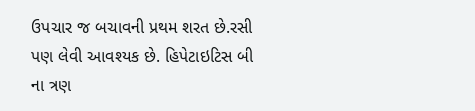ઉપચાર જ બચાવની પ્રથમ શરત છે.રસી પણ લેવી આવશ્યક છે. હિપેટાઇટિસ બી ના ત્રણ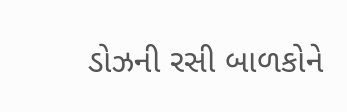ડોઝની રસી બાળકોને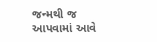જન્મથી જ આપવામાં આવે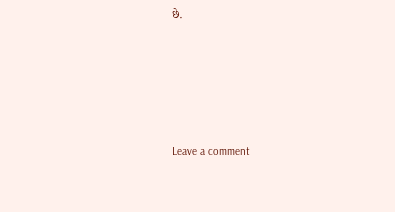છે.





Leave a comment